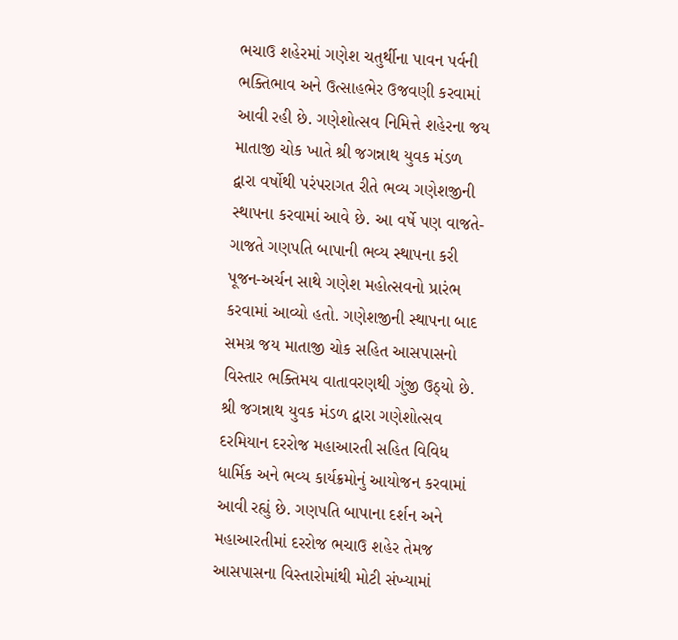ભચાઉ શહેરમાં ગણેશ ચતુર્થીના પાવન પર્વની ભક્તિભાવ અને ઉત્સાહભેર ઉજવણી કરવામાં આવી રહી છે. ગણેશોત્સવ નિમિત્તે શહેરના જય માતાજી ચોક ખાતે શ્રી જગન્નાથ યુવક મંડળ દ્વારા વર્ષોથી પરંપરાગત રીતે ભવ્ય ગણેશજીની સ્થાપના કરવામાં આવે છે. આ વર્ષે પણ વાજતે-ગાજતે ગણપતિ બાપાની ભવ્ય સ્થાપના કરી પૂજન-અર્ચન સાથે ગણેશ મહોત્સવનો પ્રારંભ કરવામાં આવ્યો હતો. ગણેશજીની સ્થાપના બાદ સમગ્ર જય માતાજી ચોક સહિત આસપાસનો વિસ્તાર ભક્તિમય વાતાવરણથી ગુંજી ઉઠ્યો છે. શ્રી જગન્નાથ યુવક મંડળ દ્વારા ગણેશોત્સવ દરમિયાન દરરોજ મહાઆરતી સહિત વિવિધ ધાર્મિક અને ભવ્ય કાર્યક્રમોનું આયોજન કરવામાં આવી રહ્યું છે. ગણપતિ બાપાના દર્શન અને મહાઆરતીમાં દરરોજ ભચાઉ શહેર તેમજ આસપાસના વિસ્તારોમાંથી મોટી સંખ્યામાં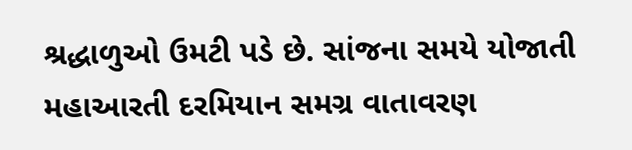શ્રદ્ધાળુઓ ઉમટી પડે છે. સાંજના સમયે યોજાતી મહાઆરતી દરમિયાન સમગ્ર વાતાવરણ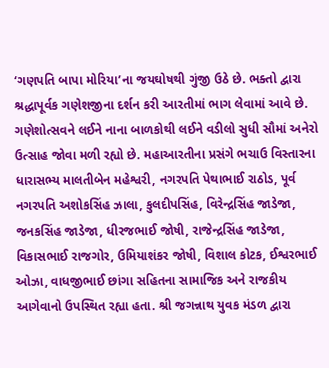‘ગણપતિ બાપા મોરિયા’ના જયઘોષથી ગુંજી ઉઠે છે. ભક્તો દ્વારા શ્રદ્ધાપૂર્વક ગણેશજીના દર્શન કરી આરતીમાં ભાગ લેવામાં આવે છે. ગણેશોત્સવને લઈને નાના બાળકોથી લઈને વડીલો સુધી સૌમાં અનેરો ઉત્સાહ જોવા મળી રહ્યો છે. મહાઆરતીના પ્રસંગે ભચાઉ વિસ્તારના ધારાસભ્ય માલતીબેન મહેશ્વરી, નગરપતિ પેથાભાઈ રાઠોડ, પૂર્વ નગરપતિ અશોકસિંહ ઝાલા, કુલદીપસિંહ, વિરેન્દ્રસિંહ જાડેજા, જનકસિંહ જાડેજા, ધીરજભાઈ જોષી, રાજેન્દ્રસિંહ જાડેજા, વિકાસભાઈ રાજગોર, ઉમિયાશંકર જોષી, વિશાલ કોટક, ઈશ્વરભાઈ ઓઝા, વાધજીભાઈ છાંગા સહિતના સામાજિક અને રાજકીય આગેવાનો ઉપસ્થિત રહ્યા હતા. શ્રી જગન્નાથ યુવક મંડળ દ્વારા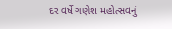દર વર્ષે ગણેશ મહોત્સવનું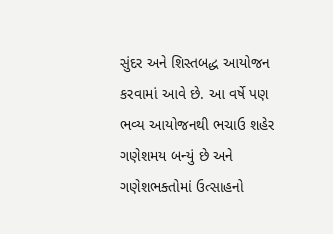સુંદર અને શિસ્તબદ્ધ આયોજન કરવામાં આવે છે. આ વર્ષે પણ ભવ્ય આયોજનથી ભચાઉ શહેર ગણેશમય બન્યું છે અને ગણેશભક્તોમાં ઉત્સાહનો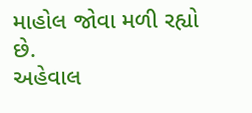માહોલ જોવા મળી રહ્યો છે.
અહેવાલ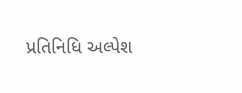પ્રતિનિધિ અલ્પેશ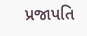પ્રજાપતિ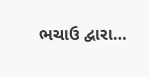ભચાઉ દ્વારા…